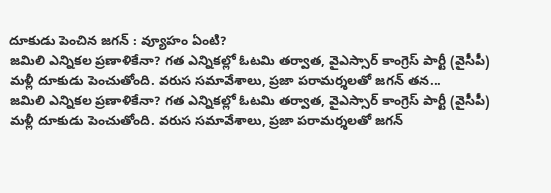దూకుడు పెంచిన జగన్ : వ్యూహం ఏంటి?
జమిలి ఎన్నికల ప్రణాళికేనా? గత ఎన్నికల్లో ఓటమి తర్వాత, వైఎస్సార్ కాంగ్రెస్ పార్టీ (వైసీపీ) మళ్లీ దూకుడు పెంచుతోంది. వరుస సమావేశాలు, ప్రజా పరామర్శలతో జగన్ తన...
జమిలి ఎన్నికల ప్రణాళికేనా? గత ఎన్నికల్లో ఓటమి తర్వాత, వైఎస్సార్ కాంగ్రెస్ పార్టీ (వైసీపీ) మళ్లీ దూకుడు పెంచుతోంది. వరుస సమావేశాలు, ప్రజా పరామర్శలతో జగన్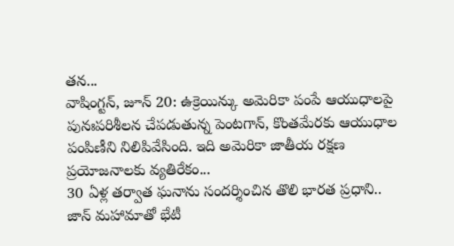తన...
వాషింగ్టన్, జూన్ 20: ఉక్రెయిన్కు అమెరికా పంపే ఆయుధాలపై పునఃపరిశీలన చేపడుతున్న పెంటగాన్, కొంతమేరకు ఆయుధాల పంపిణీని నిలిపివేసింది. ఇది అమెరికా జాతీయ రక్షణ ప్రయోజనాలకు వ్యతిరేకం...
30 ఏళ్ల తర్వాత ఘనాను సందర్శించిన తొలి భారత ప్రధాని.. జాన్ మహామాతో భేటీ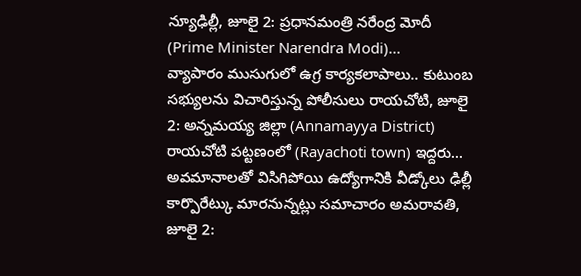న్యూఢిల్లీ, జూలై 2: ప్రధానమంత్రి నరేంద్ర మోదీ (Prime Minister Narendra Modi)...
వ్యాపారం ముసుగులో ఉగ్ర కార్యకలాపాలు.. కుటుంబ సభ్యులను విచారిస్తున్న పోలీసులు రాయచోటి, జూలై 2: అన్నమయ్య జిల్లా (Annamayya District) రాయచోటి పట్టణంలో (Rayachoti town) ఇద్దరు...
అవమానాలతో విసిగిపోయి ఉద్యోగానికి వీడ్కోలు ఢిల్లీ కార్పొరేట్కు మారనున్నట్లు సమాచారం అమరావతి, జూలై 2: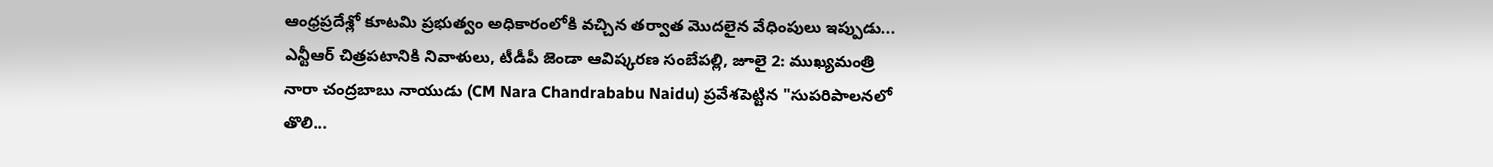ఆంధ్రప్రదేశ్లో కూటమి ప్రభుత్వం అధికారంలోకి వచ్చిన తర్వాత మొదలైన వేధింపులు ఇప్పుడు...
ఎన్టీఆర్ చిత్రపటానికి నివాళులు, టీడీపీ జెండా ఆవిష్కరణ సంబేపల్లి, జూలై 2: ముఖ్యమంత్రి నారా చంద్రబాబు నాయుడు (CM Nara Chandrababu Naidu) ప్రవేశపెట్టిన "సుపరిపాలనలో తొలి...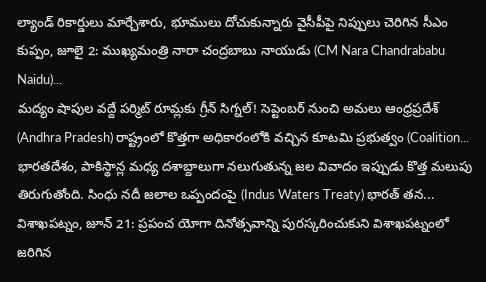ల్యాండ్ రికార్డులు మార్చేశారు, భూములు దోచుకున్నారు వైసీపీపై నిప్పులు చెరిగిన సీఎం కుప్పం, జూలై 2: ముఖ్యమంత్రి నారా చంద్రబాబు నాయుడు (CM Nara Chandrababu Naidu)...
మద్యం షాపుల వద్దే పర్మిట్ రూమ్లకు గ్రీన్ సిగ్నల్! సెప్టెంబర్ నుంచి అమలు ఆంధ్రప్రదేశ్ (Andhra Pradesh) రాష్ట్రంలో కొత్తగా అధికారంలోకి వచ్చిన కూటమి ప్రభుత్వం (Coalition...
భారతదేశం, పాకిస్థాన్ల మధ్య దశాబ్దాలుగా నలుగుతున్న జల వివాదం ఇప్పుడు కొత్త మలుపు తిరుగుతోంది. సింధు నదీ జలాల ఒప్పందంపై (Indus Waters Treaty) భారత్ తన...
విశాఖపట్నం, జూన్ 21: ప్రపంచ యోగా దినోత్సవాన్ని పురస్కరించుకుని విశాఖపట్నంలో జరిగిన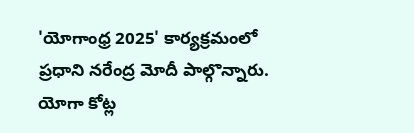'యోగాంధ్ర 2025' కార్యక్రమంలో ప్రధాని నరేంద్ర మోదీ పాల్గొన్నారు. యోగా కోట్ల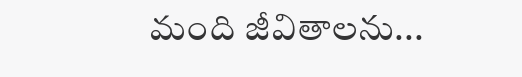మంది జీవితాలను...